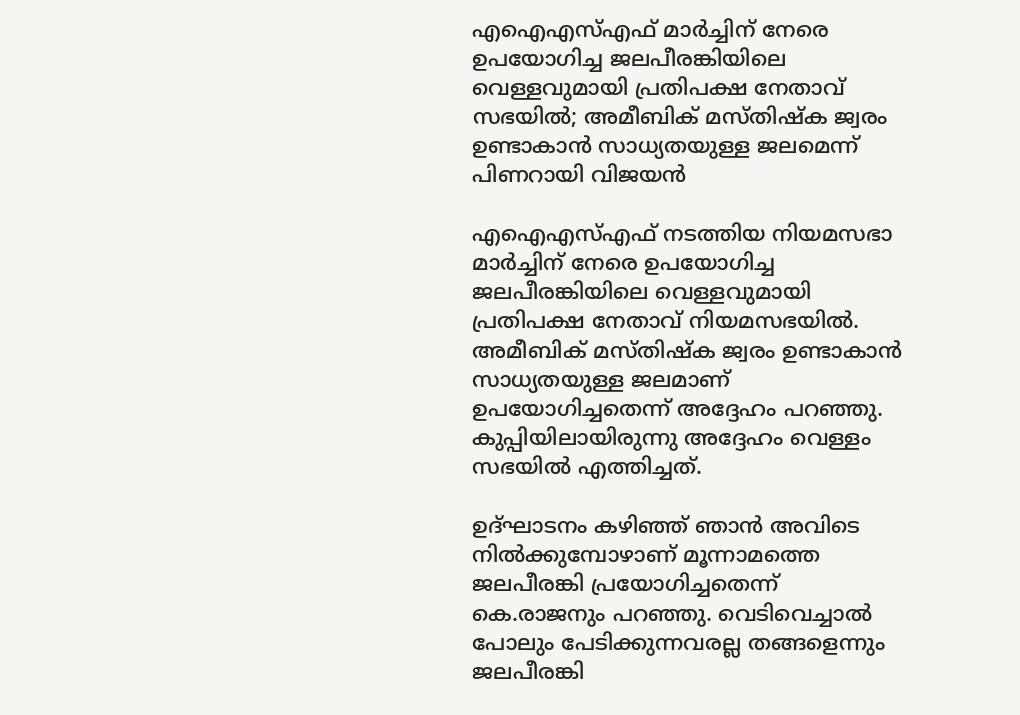എഐഎസ്എഫ് മാർച്ചിന് നേരെ ഉപയോഗിച്ച ജലപീരങ്കിയിലെ വെള്ളവുമായി പ്രതിപക്ഷ നേതാവ് സഭയിൽ; അമീബിക് മസ്തിഷ്ക ജ്വരം ഉണ്ടാകാൻ സാധ്യതയുള്ള ജലമെന്ന് പിണറായി വിജയൻ

എഐഎസ്എഫ് നടത്തിയ നിയമസഭാ മാർച്ചിന് നേരെ ഉപയോഗിച്ച ജലപീരങ്കിയിലെ വെള്ളവുമായി പ്രതിപക്ഷ നേതാവ് നിയമസഭയിൽ. അമീബിക് മസ്തിഷ്ക ജ്വരം ഉണ്ടാകാൻ സാധ്യതയുള്ള ജലമാണ് ഉപയോഗിച്ചതെന്ന് അദ്ദേഹം പറഞ്ഞു. കുപ്പിയിലായിരുന്നു അദ്ദേഹം വെള്ളം സഭയിൽ എത്തിച്ചത്.

ഉദ്ഘാടനം കഴിഞ്ഞ് ഞാൻ അവിടെ നിൽക്കുമ്പോഴാണ് മൂന്നാമത്തെ ജലപീരങ്കി പ്രയോഗിച്ചതെന്ന് കെ.രാജനും പറഞ്ഞു. വെടിവെച്ചാൽ പോലും പേടിക്കുന്നവരല്ല തങ്ങളെന്നും ജലപീരങ്കി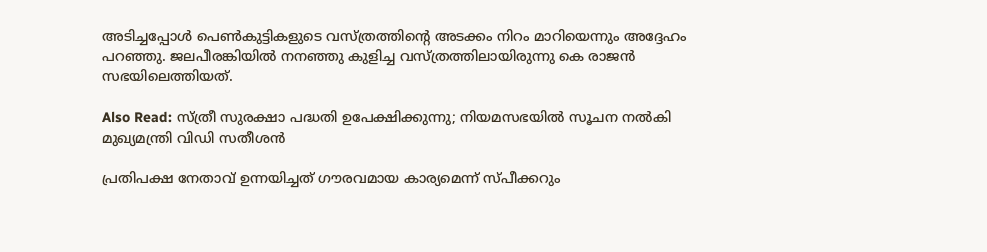അടിച്ചപ്പോൾ പെൺകുട്ടികളുടെ വസ്ത്രത്തിന്റെ അടക്കം നിറം മാറിയെന്നും അദ്ദേഹം പറഞ്ഞു. ജലപീരങ്കിയിൽ നനഞ്ഞു കുളിച്ച വസ്ത്രത്തിലായിരുന്നു കെ രാജൻ സഭയിലെത്തിയത്.

Also Read: സ്ത്രീ സുരക്ഷാ പദ്ധതി ഉപേക്ഷിക്കുന്നു; നിയമസഭയിൽ സൂചന നൽകി മുഖ്യമന്ത്രി വിഡി സതീശൻ

പ്രതിപക്ഷ നേതാവ് ഉന്നയിച്ചത് ഗൗരവമായ കാര്യമെന്ന് സ്പീക്കറും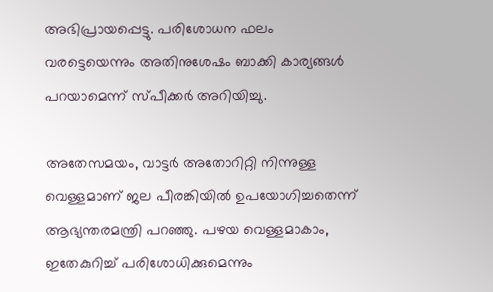അഭിപ്രായപ്പെട്ടു. പരിശോധന ഫലം വരട്ടെയെന്നും അതിനുശേഷം ബാക്കി കാര്യങ്ങൾ പറയാമെന്ന് സ്പീക്കർ അറിയിച്ചു.

അതേസമയം, വാട്ടർ അതോറിറ്റി നിന്നുള്ള വെള്ളമാണ് ജല പീരങ്കിയിൽ ഉപയോഗിച്ചതെന്ന് ആഭ്യന്തരമന്ത്രി പറഞ്ഞു. പഴയ വെള്ളമാകാം, ഇതേകുറിച്ച് പരിശോധിക്കുമെന്നും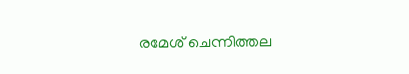രമേശ് ചെന്നിത്തല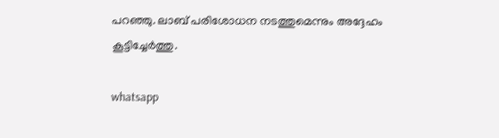പറഞ്ഞു. ലാബ് പരിശോധന നടത്തുമെന്നും അദ്ദേഹം കൂട്ടിച്ചേർത്തു.

whatsapp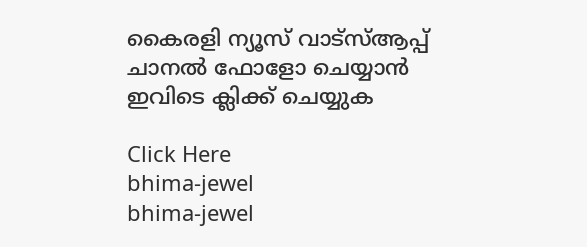കൈരളി ന്യൂസ് വാട്‌സ്ആപ്പ് ചാനല്‍ ഫോളോ ചെയ്യാന്‍ ഇവിടെ ക്ലിക്ക് ചെയ്യുക

Click Here
bhima-jewel
bhima-jewel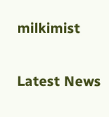milkimist

Latest News